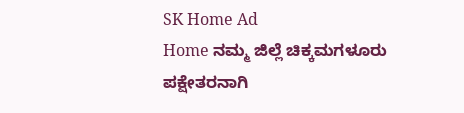SK Home Ad
Home ನಮ್ಮ ಜಿಲ್ಲೆ ಚಿಕ್ಕಮಗಳೂರು ಪಕ್ಷೇತರನಾಗಿ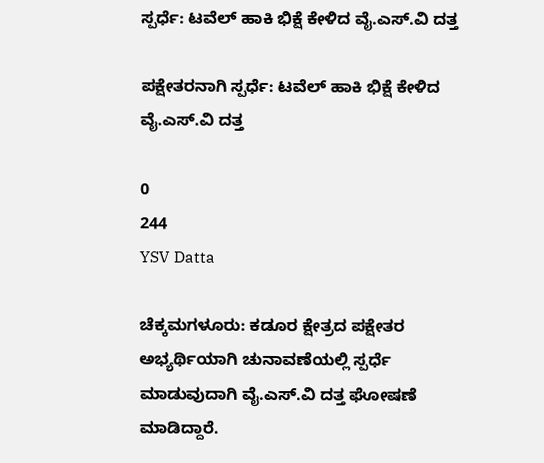ಸ್ಪರ್ಧೆ: ಟವೆಲ್‌ ಹಾಕಿ ಭಿಕ್ಷೆ ಕೇಳಿದ ವೈ.ಎಸ್‌.ವಿ ದತ್ತ

ಪಕ್ಷೇತರನಾಗಿ ಸ್ಪರ್ಧೆ: ಟವೆಲ್‌ ಹಾಕಿ ಭಿಕ್ಷೆ ಕೇಳಿದ ವೈ.ಎಸ್‌.ವಿ ದತ್ತ

0
244
YSV Datta

ಚೆಕ್ಕಮಗಳೂರು: ಕಡೂರ ಕ್ಷೇತ್ರದ ಪಕ್ಷೇತರ ಅಭ್ಯರ್ಥಿಯಾಗಿ ಚುನಾವಣೆಯಲ್ಲಿ ಸ್ಪರ್ಧೆ ಮಾಡುವುದಾಗಿ ವೈ.ಎಸ್‌.ವಿ ದತ್ತ ಘೋಷಣೆ ಮಾಡಿದ್ದಾರೆ.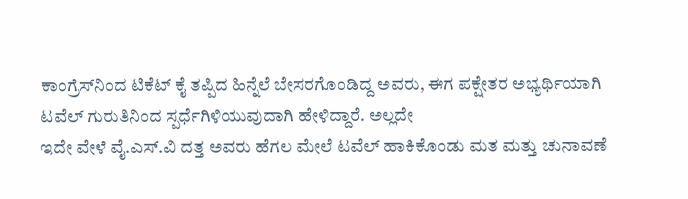ಕಾಂಗ್ರೆಸ್‌ನಿಂದ ಟಿಕೆಟ್ ಕೈ ತಪ್ಪಿದ ಹಿನ್ನೆಲೆ ಬೇಸರಗೊಂಡಿದ್ದ ಅವರು, ಈಗ ಪಕ್ಷೇತರ ಅಭ್ಯರ್ಥಿಯಾಗಿ ಟವೆಲ್ ಗುರುತಿನಿಂದ ಸ್ಪರ್ಧೆಗಿಳಿಯುವುದಾಗಿ ಹೇಳಿದ್ದಾರೆ. ಅಲ್ಲದೇ
ಇದೇ ವೇಳೆ ವೈ.ಎಸ್‌.ವಿ ದತ್ತ ಅವರು ಹೆಗಲ ಮೇಲೆ ಟವೆಲ್ ಹಾಕಿಕೊಂಡು ಮತ ಮತ್ತು ಚುನಾವಣೆ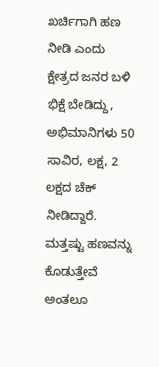ಖರ್ಚಿಗಾಗಿ ಹಣ ನೀಡಿ ಎಂದು ಕ್ಷೇತ್ರದ ಜನರ ಬಳಿ ಭಿಕ್ಷೆ ಬೇಡಿದ್ದು, ಅಭಿಮಾನಿಗಳು 50 ಸಾವಿರ, ಲಕ್ಷ, 2 ಲಕ್ಷದ ಚೆಕ್ ನೀಡಿದ್ದಾರೆ. ಮತ್ತಷ್ಟು ಹಣವನ್ನು ಕೊಡುತ್ತೇವೆ ಅಂತಲೂ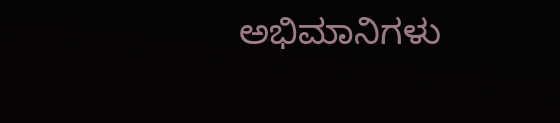ಅಭಿಮಾನಿಗಳು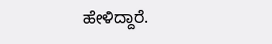ಹೇಳಿದ್ದಾರೆ.